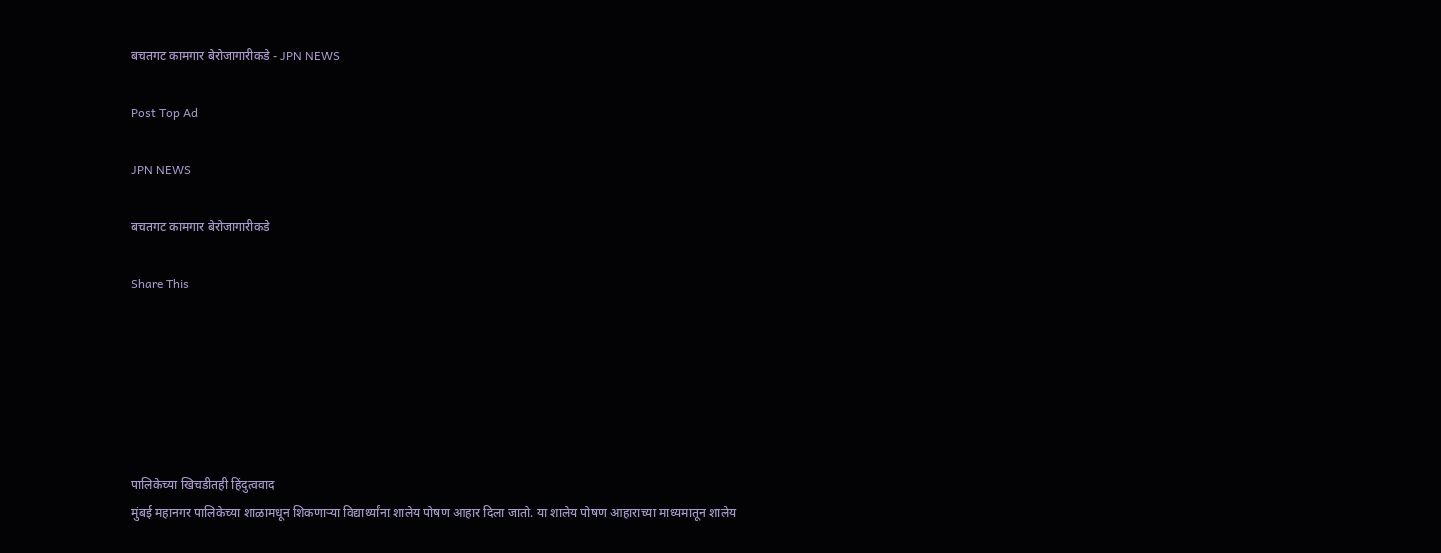बचतगट कामगार बेरोजागारीकडे - JPN NEWS

Post Top Ad

JPN NEWS

बचतगट कामगार बेरोजागारीकडे

Share This






पालिकेच्या खिचडीतही हिंदुत्ववाद
मुंबई महानगर पालिकेच्या शाळामधून शिकणाऱ्या विद्यार्थ्यांना शालेय पोषण आहार दिला जातो. या शालेय पोषण आहाराच्या माध्यमातून शालेय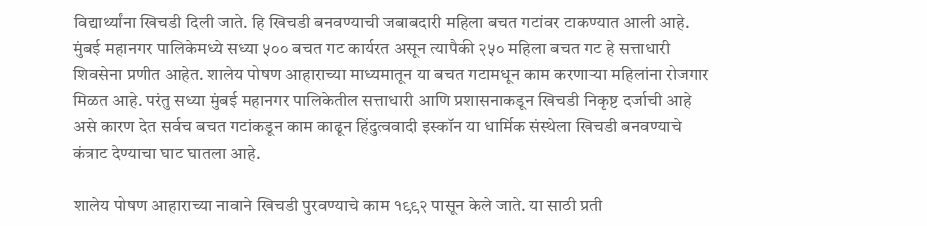विद्यार्थ्यांना खिचडी दिली जाते. हि खिचडी बनवण्याची जबाबदारी महिला बचत गटांवर टाकण्यात आली आहे. मुंबई महानगर पालिकेमध्ये सध्या ५०० बचत गट कार्यरत असून त्यापैकी २५० महिला बचत गट हे सत्ताधारी शिवसेना प्रणीत आहेत. शालेय पोषण आहाराच्या माध्यमातून या बचत गटामधून काम करणाऱ्या महिलांना रोजगार मिळत आहे. परंतु सध्या मुंबई महानगर पालिकेतील सत्ताधारी आणि प्रशासनाकडून खिचडी निकृष्ट दर्जाची आहे असे कारण देत सर्वच बचत गटांकडून काम काढून हिंदुत्ववादी इस्कॉन या धार्मिक संस्थेला खिचडी बनवण्याचे कंत्राट देण्याचा घाट घातला आहे.

शालेय पोषण आहाराच्या नावाने खिचडी पुरवण्याचे काम १९९२ पासून केले जाते. या साठी प्रती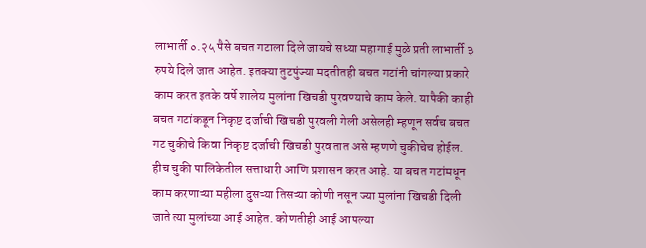लाभार्ती ०.२५ पैसे बचत गटाला दिले जायचे सध्या महागाई मुळे प्रती लाभार्ती ३ रुपये दिले जात आहेत. इतक्या तुटपुंज्या मदतीतही बचत गटांनी चांगल्या प्रकारे काम करत इतके वर्षे शालेय मुलांना खिचडी पुरवण्याचे काम केले. यापैकी काही बचत गटांकडून निकृष्ट दर्जाची खिचडी पुरवली गेली असेलही म्हणून सर्वच बचत गट चुकीचे किवा निकृष्ट दर्जाची खिचडी पुरवतात असे म्हणणे चुकीचेच होईल. हीच चुकी पालिकेतील सत्ताधारी आणि प्रशासन करत आहे. या बचत गटांमधून काम करणाऱ्या महीला दुसऱ्या तिसऱ्या कोणी नसून ज्या मुलांना खिचडी दिली जाते त्या मुलांच्या आई आहेत. कोणतीही आई आपल्या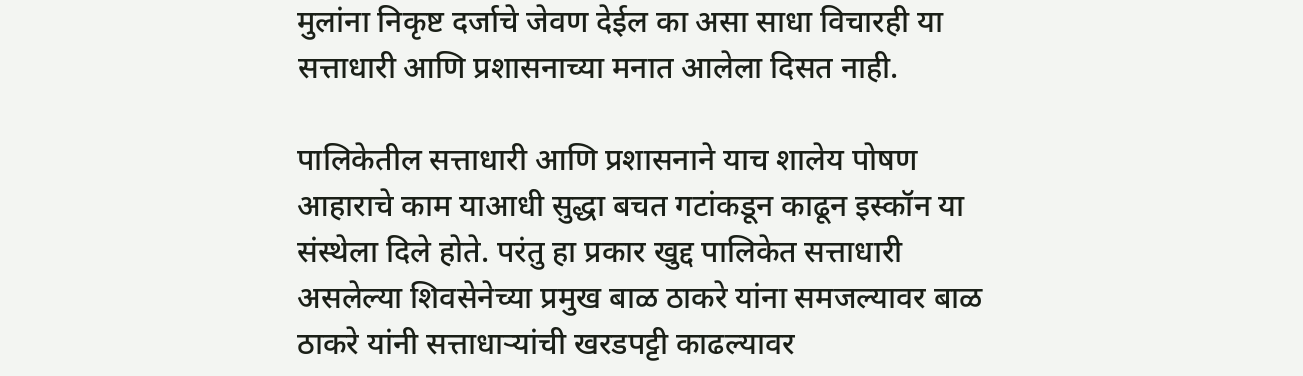मुलांना निकृष्ट दर्जाचे जेवण देईल का असा साधा विचारही या सत्ताधारी आणि प्रशासनाच्या मनात आलेला दिसत नाही.

पालिकेतील सत्ताधारी आणि प्रशासनाने याच शालेय पोषण आहाराचे काम याआधी सुद्धा बचत गटांकडून काढून इस्कॉन या संस्थेला दिले होते. परंतु हा प्रकार खुद्द पालिकेत सत्ताधारी असलेल्या शिवसेनेच्या प्रमुख बाळ ठाकरे यांना समजल्यावर बाळ ठाकरे यांनी सत्ताधाऱ्यांची खरडपट्टी काढल्यावर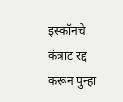इस्कॉनचे कंत्राट रद्द करून पुन्हा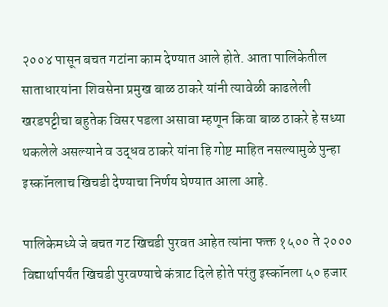२००४ पासून बचत गटांना काम देण्यात आले होते. आता पालिकेतील साताधारयांना शिवसेना प्रमुख बाळ ठाकरे यांनी त्यावेळी काढलेली खरडपट्टीचा बहुतेक विसर पडला असावा म्हणून किवा बाळ ठाकरे हे सध्या थकलेले असल्याने व उद्धव ठाकरे यांना हि गोष्ट माहित नसल्यामुळे पुन्हा इस्कॉनलाच खिचडी देण्याचा निर्णय घेण्यात आला आहे.

पालिकेमध्ये जे बचत गट खिचडी पुरवत आहेत त्यांना फक्त १५०० ते २००० विद्यार्थापर्यंत खिचडी पुरवण्याचे कंत्राट दिले होते परंतु इस्कॉनला ५० हजार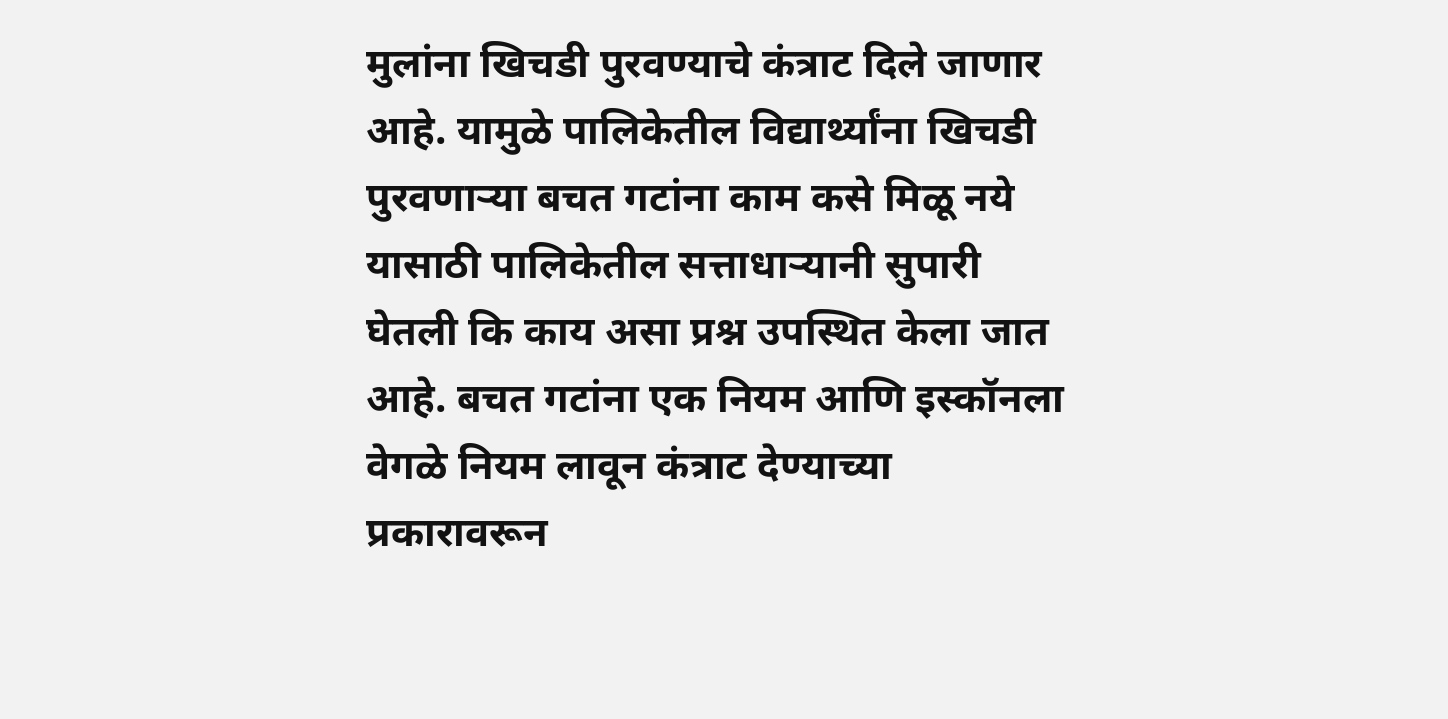मुलांना खिचडी पुरवण्याचे कंत्राट दिले जाणार आहे. यामुळे पालिकेतील विद्यार्थ्यांना खिचडी पुरवणाऱ्या बचत गटांना काम कसे मिळू नये यासाठी पालिकेतील सत्ताधाऱ्यानी सुपारी घेतली कि काय असा प्रश्न उपस्थित केला जात आहे. बचत गटांना एक नियम आणि इस्कॉनला वेगळे नियम लावून कंत्राट देण्याच्या प्रकारावरून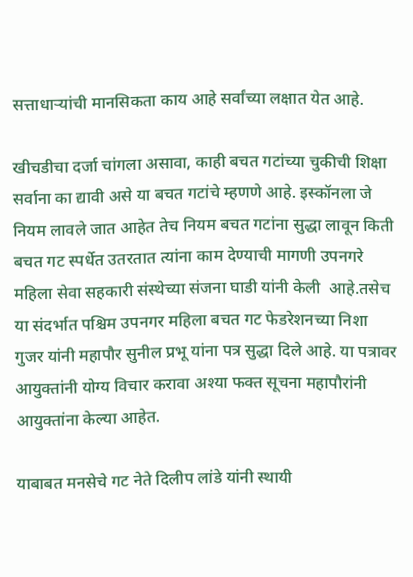सत्ताधाऱ्यांची मानसिकता काय आहे सर्वांच्या लक्षात येत आहे.

खीचडीचा दर्जा चांगला असावा, काही बचत गटांच्या चुकीची शिक्षा सर्वाना का द्यावी असे या बचत गटांचे म्हणणे आहे. इस्कॉनला जे नियम लावले जात आहेत तेच नियम बचत गटांना सुद्धा लावून किती बचत गट स्पर्धेत उतरतात त्यांना काम देण्याची मागणी उपनगरे महिला सेवा सहकारी संस्थेच्या संजना घाडी यांनी केली  आहे.तसेच या संदर्भात पश्चिम उपनगर महिला बचत गट फेडरेशनच्या निशा गुजर यांनी महापौर सुनील प्रभू यांना पत्र सुद्धा दिले आहे. या पत्रावर आयुक्तांनी योग्य विचार करावा अश्या फक्त सूचना महापौरांनी आयुक्तांना केल्या आहेत.

याबाबत मनसेचे गट नेते दिलीप लांडे यांनी स्थायी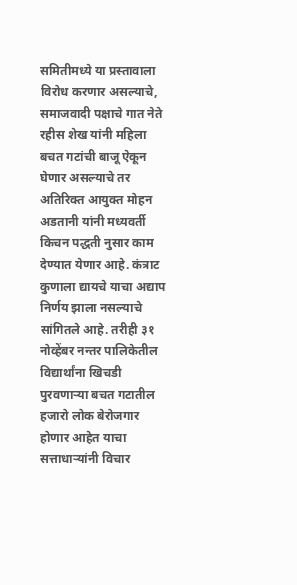समितीमध्ये या प्रस्तावाला विरोध करणार असल्याचे, समाजवादी पक्षाचे गात नेते रहीस शेख यांनी महिला बचत गटांची बाजू ऐकून घेणार असल्याचे तर अतिरिक्त आयुक्त मोहन अडतानी यांनी मध्यवर्ती किचन पद्धती नुसार काम देण्यात येणार आहे. कंत्राट कुणाला द्यायचे याचा अद्याप निर्णय झाला नसल्याचे सांगितले आहे. तरीही ३१ नोव्हेंबर नन्तर पालिकेतील विद्यार्थांना खिचडी पुरवणाऱ्या बचत गटातील हजारो लोक बेरोजगार होणार आहेत याचा सत्ताधाऱ्यांनी विचार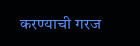करण्याची गरज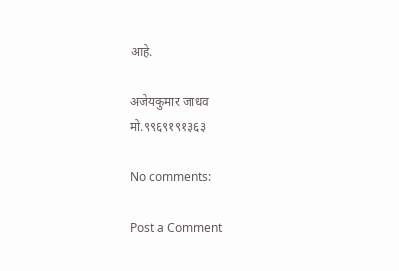आहे.

अजेयकुमार जाधव
मो.९९६९१९१३६३

No comments:

Post a Comment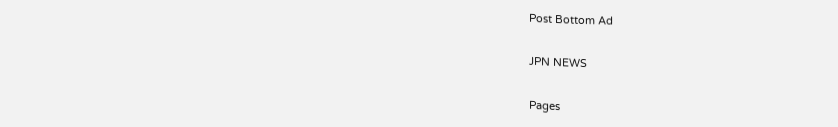Post Bottom Ad

JPN NEWS

Pages